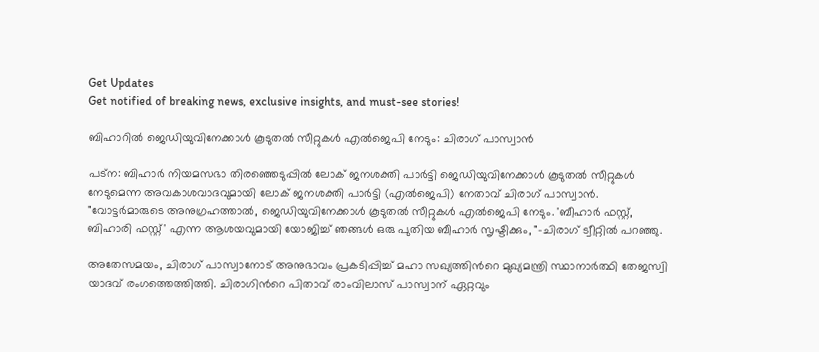Get Updates
Get notified of breaking news, exclusive insights, and must-see stories!

ബിഹാറില്‍ ജെഡിയുവിനേക്കാള്‍ കൂടുതല്‍ സീറ്റുകള്‍ എല്‍ജെപി നേടും: ചിരാഗ് പാസ്വാന്‍

പട്ന: ബിഹാര്‍ നിയമസഭാ തിരഞ്ഞെടുപ്പില്‍ ലോക് ജനശക്തി പാർട്ടി ജെഡിയുവിനേക്കാൾ കൂടുതൽ സീറ്റുകൾ നേടുമെന്ന അവകാശവാദവുമായി ലോക് ജനശക്തി പാര്‍ട്ടി (എല്‍ജെപി) നേതാവ് ചിരാഗ് പാസ്വാന്‍. "വോട്ടര്‍മാരുടെ അനുഗ്രഹത്താൽ, ജെഡിയുവിനേക്കാള്‍ കൂടുതൽ സീറ്റുകൾ എൽജെപി നേടും. 'ബീഹാർ ഫസ്റ്റ്, ബിഹാരി ഫസ്റ്റ്' എന്ന ആശയവുമായി യോജിച്ച് ഞങ്ങൾ ഒരു പുതിയ ബീഹാർ സൃഷ്ടിക്കും, "-ചിരാഗ് ട്വീറ്റിൽ പറഞ്ഞു.

അതേസമയം, ചിരാഗ് പാസ്വാനോട് അനുഭാവം പ്രകടിപ്പിച്ച് മഹാ സഖ്യത്തിന്‍റെ മുഖ്യമന്ത്രി സ്ഥാനാർത്ഥി തേജസ്വി യാദവ് രംഗത്തെത്തിത്തി. ചിരാഗിന്‍റെ പിതാവ് രാംവിലാസ് പാസ്വാന് ഏറ്റവും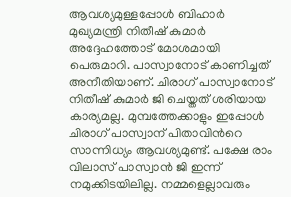ആവശ്യമുള്ളപ്പോൾ ബിഹാർ മുഖ്യമന്ത്രി നിതീഷ് കുമാര്‍ അദ്ദേഹത്തോട് മോശമായി പെരുമാറി. പാസ്വാനോട് കാണിച്ചത് അനീതിയാണ്. ചിരാഗ് പാസ്വാനോട് നിതീഷ് കുമാർ ജി ചെയ്തത് ശരിയായ കാര്യമല്ല. മുമ്പത്തേക്കാളും ഇപ്പോള്‍ ചിരാഗ് പാസ്വാന് പിതാവിന്‍റെ സാന്നിധ്യം ആവശ്യമുണ്ട്. പക്ഷേ രാം വിലാസ് പാസ്വാൻ ജി ഇന്ന് നമുക്കിടയിലില്ല. നമ്മളെല്ലാവരും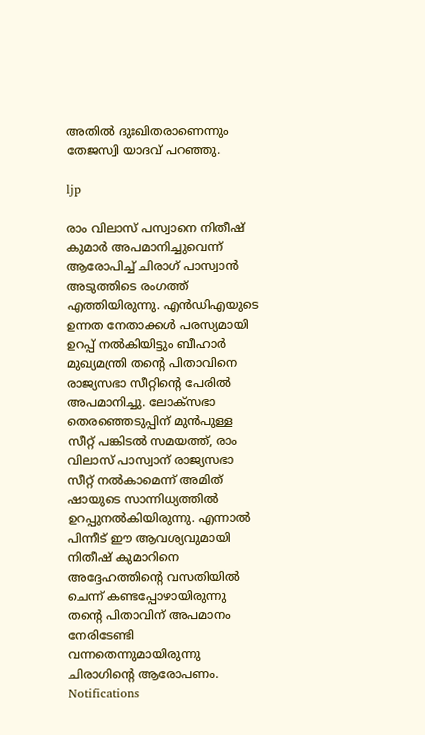അതിൽ ദുഃഖിതരാണെന്നും തേജസ്വി യാദവ് പറഞ്ഞു.

ljp

രാം വിലാസ് പസ്വാനെ നിതീഷ് കുമാര്‍ അപമാനിച്ചുവെന്ന് ആരോപിച്ച് ചിരാഗ് പാസ്വാന്‍ അടുത്തിടെ രംഗത്ത് എത്തിയിരുന്നു. എൻ‌ഡി‌എയുടെ ഉന്നത നേതാക്കൾ പരസ്യമായി ഉറപ്പ് നൽകിയിട്ടും ബീഹാർ മുഖ്യമന്ത്രി തന്‍റെ പിതാവിനെ രാജ്യസഭാ സീറ്റിന്‍റെ പേരില്‍ അപമാനിച്ചു. ലോക്‌സഭാ തെരഞ്ഞെടുപ്പിന് മുന്‍പുള്ള സീറ്റ് പങ്കിടല്‍ സമയത്ത്, രാം വിലാസ് പാസ്വാന് രാജ്യസഭാ സീറ്റ് നല്‍കാമെന്ന് അമിത് ഷായുടെ സാന്നിധ്യത്തില്‍ ഉറപ്പുനല്‍കിയിരുന്നു. എന്നാല്‍ പിന്നീട് ഈ ആവശ്യവുമായി നിതീഷ് കുമാറിനെ അദ്ദേഹത്തിന്റെ വസതിയില്‍ ചെന്ന് കണ്ടപ്പോഴായിരുന്നു തന്‍റെ പിതാവിന് അപമാനം നേരിടേണ്ടി വന്നതെന്നുമായിരുന്നു ചിരാഗിന്‍റെ ആരോപണം.
Notifications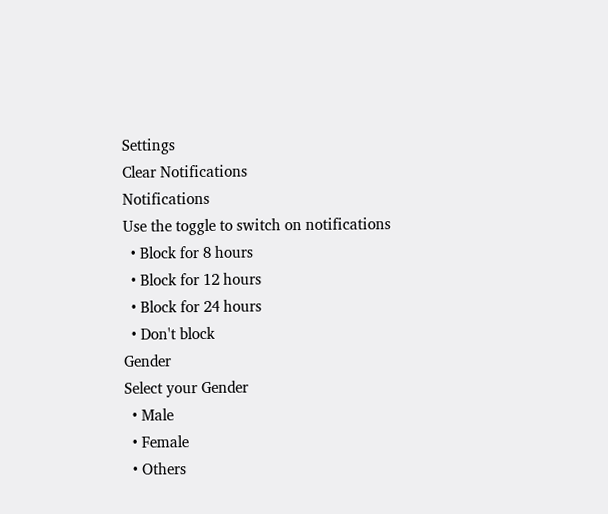Settings
Clear Notifications
Notifications
Use the toggle to switch on notifications
  • Block for 8 hours
  • Block for 12 hours
  • Block for 24 hours
  • Don't block
Gender
Select your Gender
  • Male
  • Female
  • Others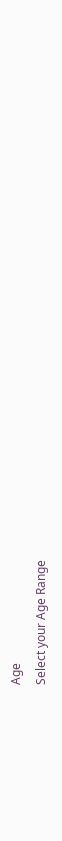Age
Select your Age Range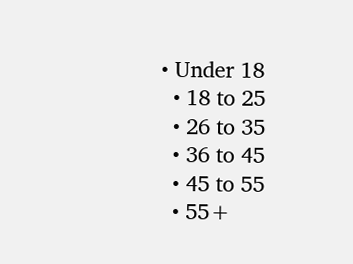• Under 18
  • 18 to 25
  • 26 to 35
  • 36 to 45
  • 45 to 55
  • 55+